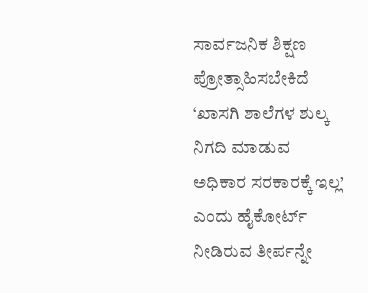ಸಾರ್ವಜನಿಕ ಶಿಕ್ಷಣ ಪ್ರೋತ್ಸಾಹಿಸಬೇಕಿದೆ
‘ಖಾಸಗಿ ಶಾಲೆಗಳ ಶುಲ್ಕ ನಿಗದಿ ಮಾಡುವ ಅಧಿಕಾರ ಸರಕಾರಕ್ಕೆ ಇಲ್ಲ’ ಎಂದು ಹೈಕೋರ್ಟ್ ನೀಡಿರುವ ತೀರ್ಪನ್ನೇ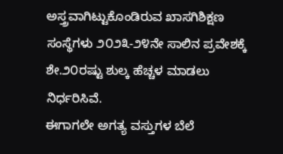ಅಸ್ತ್ರವಾಗಿಟ್ಟುಕೊಂಡಿರುವ ಖಾಸಗಿಶಿಕ್ಷಣ ಸಂಸ್ಥೆಗಳು ೨೦೨೩-೨೪ನೇ ಸಾಲಿನ ಪ್ರವೇಶಕ್ಕೆ ಶೇ.೨೦ರಷ್ಟು ಶುಲ್ಕ ಹೆಚ್ಚಳ ಮಾಡಲು ನಿರ್ಧರಿಸಿವೆ.
ಈಗಾಗಲೇ ಅಗತ್ಯ ವಸ್ತುಗಳ ಬೆಲೆ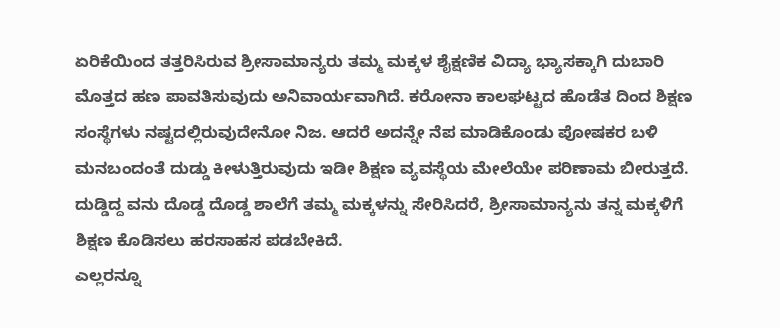ಏರಿಕೆಯಿಂದ ತತ್ತರಿಸಿರುವ ಶ್ರೀಸಾಮಾನ್ಯರು ತಮ್ಮ ಮಕ್ಕಳ ಶೈಕ್ಷಣಿಕ ವಿದ್ಯಾ ಭ್ಯಾಸಕ್ಕಾಗಿ ದುಬಾರಿ ಮೊತ್ತದ ಹಣ ಪಾವತಿಸುವುದು ಅನಿವಾರ್ಯವಾಗಿದೆ. ಕರೋನಾ ಕಾಲಘಟ್ಟದ ಹೊಡೆತ ದಿಂದ ಶಿಕ್ಷಣ ಸಂಸ್ಥೆಗಳು ನಷ್ಟದಲ್ಲಿರುವುದೇನೋ ನಿಜ. ಆದರೆ ಅದನ್ನೇ ನೆಪ ಮಾಡಿಕೊಂಡು ಪೋಷಕರ ಬಳಿ ಮನಬಂದಂತೆ ದುಡ್ಡು ಕೀಳುತ್ತಿರುವುದು ಇಡೀ ಶಿಕ್ಷಣ ವ್ಯವಸ್ಥೆಯ ಮೇಲೆಯೇ ಪರಿಣಾಮ ಬೀರುತ್ತದೆ. ದುಡ್ಡಿದ್ದ ವನು ದೊಡ್ಡ ದೊಡ್ಡ ಶಾಲೆಗೆ ತಮ್ಮ ಮಕ್ಕಳನ್ನು ಸೇರಿಸಿದರೆ, ಶ್ರೀಸಾಮಾನ್ಯನು ತನ್ನ ಮಕ್ಕಳಿಗೆ ಶಿಕ್ಷಣ ಕೊಡಿಸಲು ಹರಸಾಹಸ ಪಡಬೇಕಿದೆ.
ಎಲ್ಲರನ್ನೂ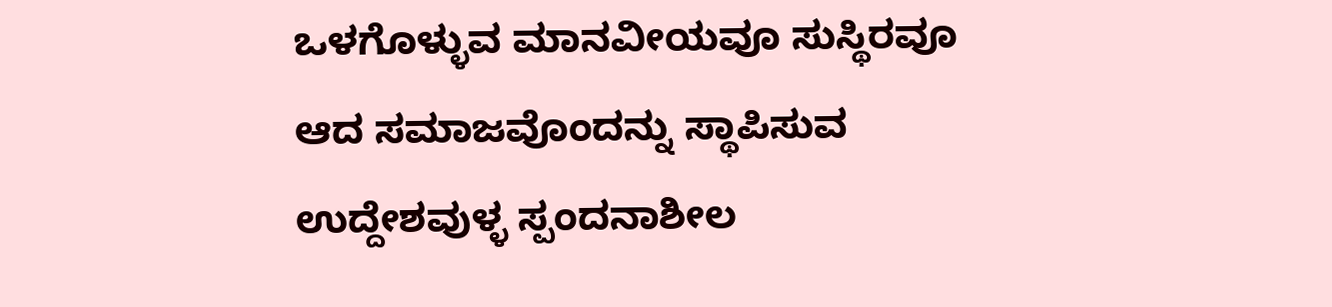ಒಳಗೊಳ್ಳುವ ಮಾನವೀಯವೂ ಸುಸ್ಥಿರವೂ ಆದ ಸಮಾಜವೊಂದನ್ನು ಸ್ಥಾಪಿಸುವ ಉದ್ದೇಶವುಳ್ಳ ಸ್ಪಂದನಾಶೀಲ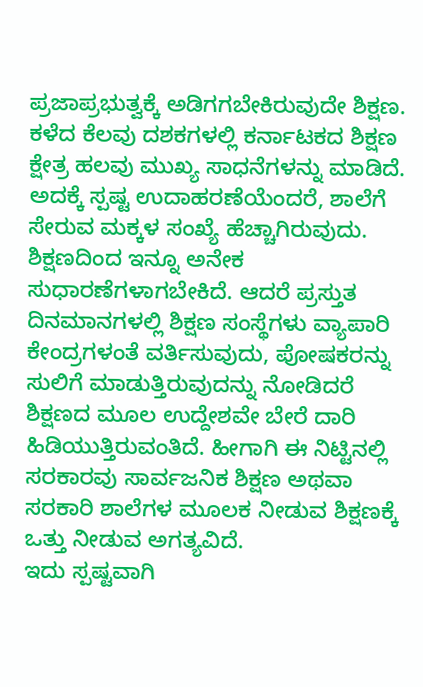ಪ್ರಜಾಪ್ರಭುತ್ವಕ್ಕೆ ಅಡಿಗಗಬೇಕಿರುವುದೇ ಶಿಕ್ಷಣ. ಕಳೆದ ಕೆಲವು ದಶಕಗಳಲ್ಲಿ ಕರ್ನಾಟಕದ ಶಿಕ್ಷಣ ಕ್ಷೇತ್ರ ಹಲವು ಮುಖ್ಯ ಸಾಧನೆಗಳನ್ನು ಮಾಡಿದೆ. ಅದಕ್ಕೆ ಸ್ಪಷ್ಟ ಉದಾಹರಣೆಯೆಂದರೆ, ಶಾಲೆಗೆ ಸೇರುವ ಮಕ್ಕಳ ಸಂಖ್ಯೆ ಹೆಚ್ಚಾಗಿರುವುದು. ಶಿಕ್ಷಣದಿಂದ ಇನ್ನೂ ಅನೇಕ ಸುಧಾರಣೆಗಳಾಗಬೇಕಿದೆ. ಆದರೆ ಪ್ರಸ್ತುತ ದಿನಮಾನಗಳಲ್ಲಿ ಶಿಕ್ಷಣ ಸಂಸ್ಥೆಗಳು ವ್ಯಾಪಾರಿ ಕೇಂದ್ರಗಳಂತೆ ವರ್ತಿಸುವುದು, ಪೋಷಕರನ್ನು ಸುಲಿಗೆ ಮಾಡುತ್ತಿರುವುದನ್ನು ನೋಡಿದರೆ ಶಿಕ್ಷಣದ ಮೂಲ ಉದ್ದೇಶವೇ ಬೇರೆ ದಾರಿ ಹಿಡಿಯುತ್ತಿರುವಂತಿದೆ. ಹೀಗಾಗಿ ಈ ನಿಟ್ಟಿನಲ್ಲಿ ಸರಕಾರವು ಸಾರ್ವಜನಿಕ ಶಿಕ್ಷಣ ಅಥವಾ ಸರಕಾರಿ ಶಾಲೆಗಳ ಮೂಲಕ ನೀಡುವ ಶಿಕ್ಷಣಕ್ಕೆ ಒತ್ತು ನೀಡುವ ಅಗತ್ಯವಿದೆ.
ಇದು ಸ್ಪಷ್ಟವಾಗಿ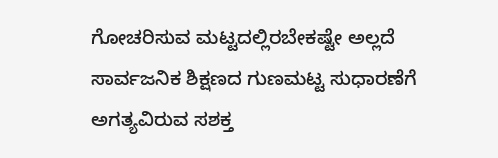ಗೋಚರಿಸುವ ಮಟ್ಟದಲ್ಲಿರಬೇಕಷ್ಟೇ ಅಲ್ಲದೆ ಸಾರ್ವಜನಿಕ ಶಿಕ್ಷಣದ ಗುಣಮಟ್ಟ ಸುಧಾರಣೆಗೆ ಅಗತ್ಯವಿರುವ ಸಶಕ್ತ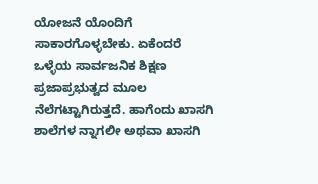ಯೋಜನೆ ಯೊಂದಿಗೆ ಸಾಕಾರಗೊಳ್ಳಬೇಕು. ಏಕೆಂದರೆ ಒಳ್ಳೆಯ ಸಾರ್ವಜನಿಕ ಶಿಕ್ಷಣ ಪ್ರಜಾಪ್ರಭುತ್ವದ ಮೂಲ ನೆಲೆಗಟ್ಟಾಗಿರುತ್ತದೆ. ಹಾಗೆಂದು ಖಾಸಗಿ ಶಾಲೆಗಳ ನ್ನಾಗಲೀ ಅಥವಾ ಖಾಸಗಿ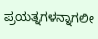ಪ್ರಯತ್ನಗಳನ್ನಾಗಲೀ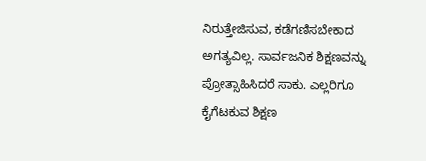ನಿರುತ್ತೇಜಿಸುವ, ಕಡೆಗಣಿಸಬೇಕಾದ ಅಗತ್ಯವಿಲ್ಲ. ಸಾರ್ವಜನಿಕ ಶಿಕ್ಷಣವನ್ನು ಪ್ರೋತ್ಸಾಹಿಸಿದರೆ ಸಾಕು. ಎಲ್ಲರಿಗೂ ಕೈಗೆಟಕುವ ಶಿಕ್ಷಣ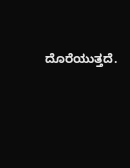ದೊರೆಯುತ್ತದೆ.